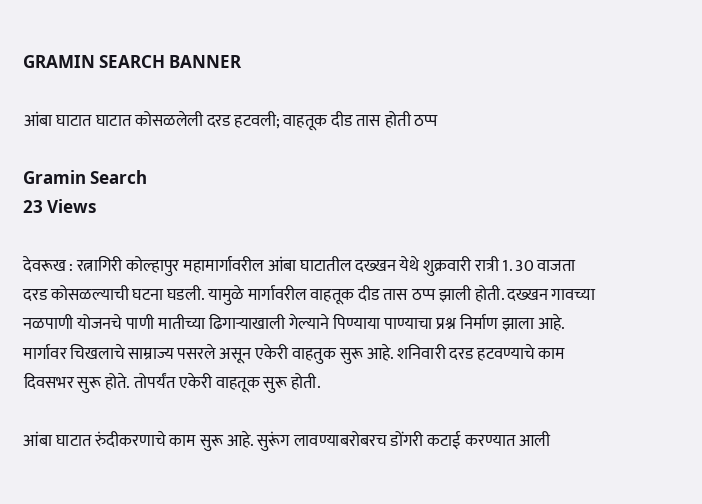GRAMIN SEARCH BANNER

आंबा घाटात घाटात कोसळलेली दरड हटवली; वाहतूक दीड तास होती ठप्प

Gramin Search
23 Views

देवरूख : रत्नागिरी कोल्हापुर महामार्गावरील आंबा घाटातील दख्खन येथे शुक्रवारी रात्री 1. 30 वाजता दरड कोसळल्याची घटना घडली. यामुळे मार्गावरील वाहतूक दीड तास ठप्प झाली होती. दख्खन गावच्या नळपाणी योजनचे पाणी मातीच्या ढिगाऱ्याखाली गेल्याने पिण्याया पाण्याचा प्रश्न निर्माण झाला आहे. मार्गावर चिखलाचे साम्राज्य पसरले असून एकेरी वाहतुक सुरू आहे. शनिवारी दरड हटवण्याचे काम दिवसभर सुरू होते. तोपर्यंत एकेरी वाहतूक सुरू होती.

आंबा घाटात रुंदीकरणाचे काम सुरू आहे. सुरूंग लावण्याबरोबरच डोंगरी कटाई करण्यात आली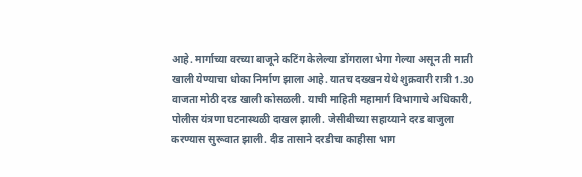आहे. मार्गाच्या वरच्या बाजूने कटिंग केलेल्या डोंगराला भेगा गेल्या असून ती माती खाली येण्याचा धोका निर्माण झाला आहे. यातच दख्खन येथे शुक्रवारी रात्री 1.30 वाजता मोठी दरड खाली कोसळली. याची माहिती महामार्ग विभागाचे अधिकारी, पोलीस यंत्रणा घटनास्थळी दाखल झाली. जेसीबीच्या सहाय्याने दरड बाजुला करण्यास सुरूवात झाली. दीड तासाने दरडीचा काहीसा भाग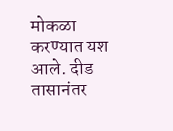मोकळा करण्यात यश आले. दीड तासानंतर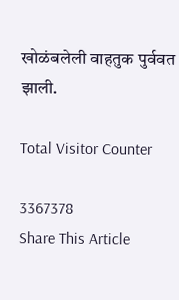खोळंबलेली वाहतुक पुर्ववत झाली.

Total Visitor Counter

3367378
Share This Article